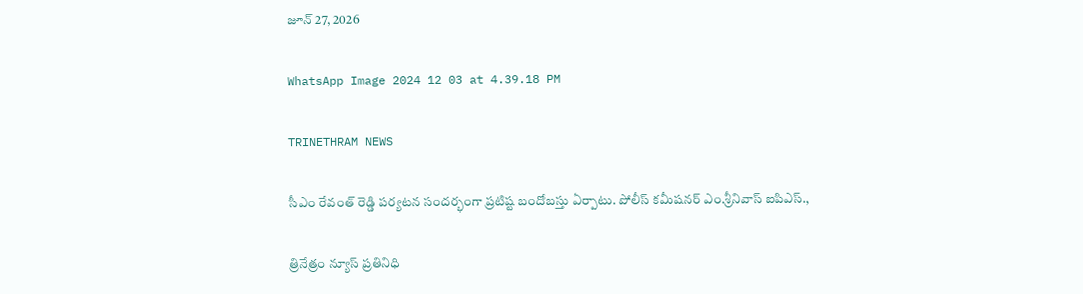జూన్ 27, 2026

WhatsApp Image 2024 12 03 at 4.39.18 PM

TRINETHRAM NEWS

సీఎం రేవంత్ రెడ్డి పర్యటన సందర్భంగా ప్రటిష్ట బందోబస్తు ఏర్పాటు. పోలీస్ కమీషనర్ ఎం.శ్రీనివాస్ ఐపిఎస్.,

త్రినేత్రం న్యూస్ ప్రతినిధి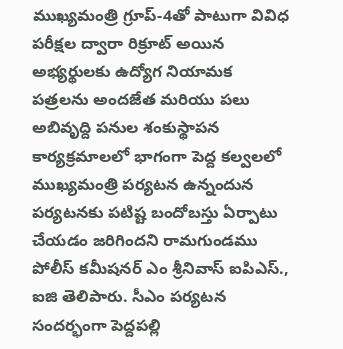ముఖ్యమంత్రి గ్రూప్-4తో పాటుగా వివిధ పరీక్షల ద్వారా రిక్రూట్ అయిన అభ్యర్థులకు ఉద్యోగ నియామక పత్రలను అందజేత మరియు పలు అబివృద్ది పనుల శంకుస్థాపన కార్యక్రమాలలో భాగంగా పెద్ద కల్వలలో ముఖ్యమంత్రి పర్యటన ఉన్నందున పర్యటనకు పటిష్ట బందోబస్తు ఏర్పాటు చేయడం జరిగిందని రామగుండము పోలీస్ కమీషనర్ ఎం శ్రీనివాస్ ఐపిఎస్., ఐజి తెలిపారు. సీఎం పర్యటన సందర్భంగా పెద్దపల్లి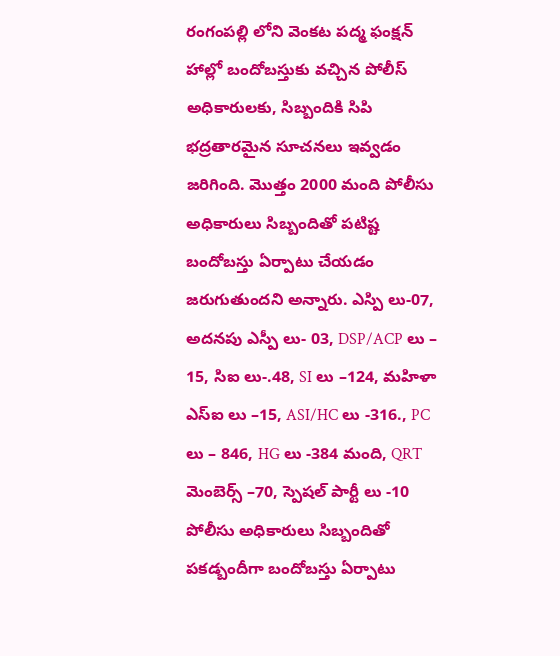రంగంపల్లి లోని వెంకట పద్మ ఫంక్షన్ హాల్లో బందోబస్తుకు వచ్చిన పోలీస్ అధికారులకు, సిబ్బందికి సిపి భద్రతారమైన సూచనలు ఇవ్వడం జరిగింది. మొత్తం 2000 మంది పోలీసు అధికారులు సిబ్బందితో పటిష్ట బందోబస్తు ఏర్పాటు చేయడం జరుగుతుందని అన్నారు. ఎస్పి లు-07, అదనపు ఎస్పీ లు- 03, DSP/ACP లు – 15, సిఐ లు-.48, SI లు –124, మహిళా ఎస్ఐ లు –15, ASI/HC లు -316., PC లు – 846, HG లు -384 మంది, QRT మెంబెర్స్ –70, స్పెషల్ పార్టీ లు -10 పోలీసు అధికారులు సిబ్బందితో పకడ్బందీగా బందోబస్తు ఏర్పాటు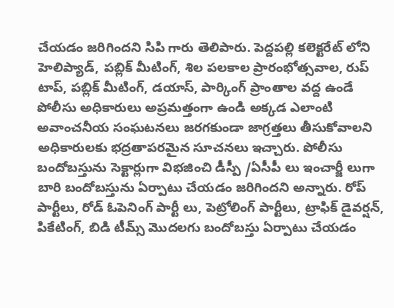చేయడం జరిగిందని సిపి గారు తెలిపారు. పెద్దపల్లి కలెక్టరేట్ లోని హెలిప్యాడ్, పబ్లిక్ మీటింగ్, శిల పలకాల ప్రారంభోత్సవాల, రుప్ టాప్, పబ్లిక్ మీటింగ్, డయాస్, పార్కింగ్ ప్రాంతాల వద్ద ఉండే పోలీసు అధికారులు అప్రమత్తంగా ఉండి అక్కడ ఎలాంటి అవాంచనీయ సంఘటనలు జరగకుండా జాగ్రత్తలు తీసుకోవాలని అధికారులకు భద్రతాపరమైన సూచనలు ఇచ్చారు. పోలీసు బందోబస్తును సెక్టార్లుగా విభజించి డీస్పీ /ఏసీపీ లు ఇంచార్జీ లుగా బారి బందోబస్తును ఏర్పాటు చేయడం జరిగిందని అన్నారు. రోప్ పార్టీలు, రోడ్ ఓపెనింగ్ పార్టీ లు, పెట్రోలింగ్ పార్టీలు, ట్రాఫిక్ డైవర్షన్, పికేటింగ్, బిడి టీమ్స్ మొదలగు బందోబస్తు ఏర్పాటు చేయడం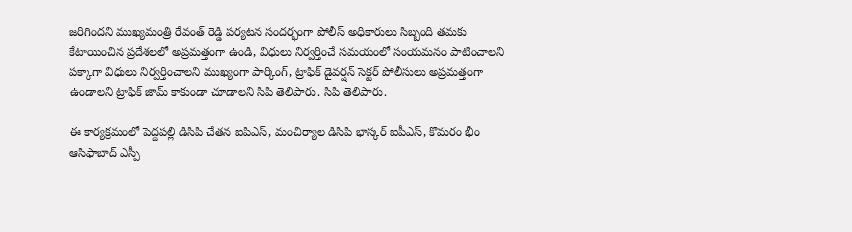జరిగిందని ముఖ్యమంత్రి రేవంత్ రెడ్డి పర్యటన సందర్భంగా పోలీస్ అధికారులు సిబ్బంది తమకు కేటాయించిన ప్రదేశలలో అప్రమత్తంగా ఉండి, విధులు నిర్వర్తించే సమయంలో సంయమనం పాటించాలని పక్కాగా విధులు నిర్వర్తించాలని ముఖ్యంగా పార్కింగ్, ట్రాఫిక్ డైవర్షన్ సెక్టర్ పోలీసులు అప్రమత్తంగా ఉండాలని ట్రాఫిక్ జామ్ కాకుండా చూడాలని సిపి తెలిపారు. సిపి తెలిపారు.

ఈ కార్యక్రమంలో పెద్దపల్లి డిసిపి చేతన ఐపిఎస్, మంచిర్యాల డిసిపి భాస్కర్ ఐపీఎస్, కొమరం భీం ఆసిఫాబాద్ ఎస్పీ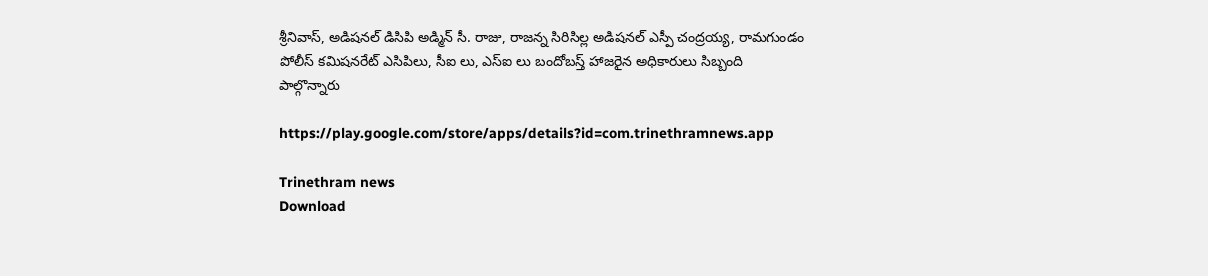శ్రీనివాస్, అడిషనల్ డిసిపి అడ్మిన్ సీ. రాజు, రాజన్న సిరిసిల్ల అడిషనల్ ఎస్పీ చంద్రయ్య, రామగుండం పోలీస్ కమిషనరేట్ ఎసిపిలు, సీఐ లు, ఎస్ఐ లు బందోబస్త్ హాజరైన అధికారులు సిబ్బంది పాల్గొన్నారు

https://play.google.com/store/apps/details?id=com.trinethramnews.app

Trinethram news
Download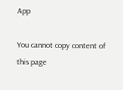App

You cannot copy content of this page